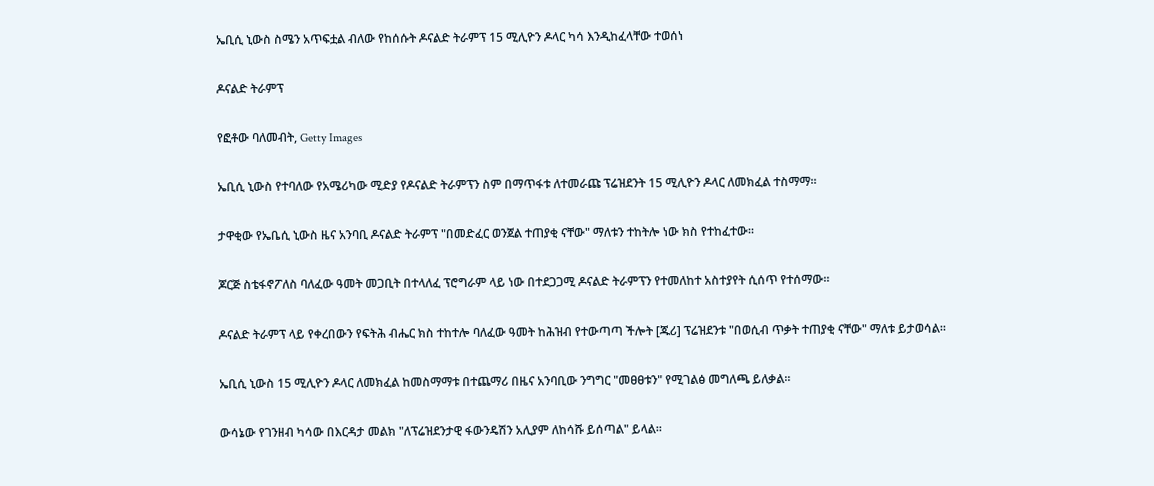ኤቢሲ ኒውስ ስሜን አጥፍቷል ብለው የከሰሱት ዶናልድ ትራምፕ 15 ሚሊዮን ዶላር ካሳ እንዲከፈላቸው ተወሰነ

ዶናልድ ትራምፕ

የፎቶው ባለመብት, Getty Images

ኤቢሲ ኒውስ የተባለው የአሜሪካው ሚድያ የዶናልድ ትራምፕን ስም በማጥፋቱ ለተመራጩ ፕሬዝደንት 15 ሚሊዮን ዶላር ለመክፈል ተስማማ።

ታዋቂው የኤቤሲ ኒውስ ዜና አንባቢ ዶናልድ ትራምፕ "በመድፈር ወንጀል ተጠያቂ ናቸው" ማለቱን ተከትሎ ነው ክስ የተከፈተው።

ጆርጅ ስቴፋኖፖለስ ባለፈው ዓመት መጋቢት በተላለፈ ፕሮግራም ላይ ነው በተደጋጋሚ ዶናልድ ትራምፕን የተመለከተ አስተያየት ሲሰጥ የተሰማው።

ዶናልድ ትራምፕ ላይ የቀረበውን የፍትሕ ብሔር ክስ ተከተሎ ባለፈው ዓመት ከሕዝብ የተውጣጣ ችሎት [ጁሪ] ፕሬዝደንቱ "በወሲብ ጥቃት ተጠያቂ ናቸው" ማለቱ ይታወሳል።

ኤቢሲ ኒውስ 15 ሚሊዮን ዶላር ለመክፈል ከመስማማቱ በተጨማሪ በዜና አንባቢው ንግግር "መፀፀቱን" የሚገልፅ መግለጫ ይለቃል።

ውሳኔው የገንዘብ ካሳው በእርዳታ መልክ "ለፕሬዝደንታዊ ፋውንዴሽን አሊያም ለከሳሹ ይሰጣል" ይላል።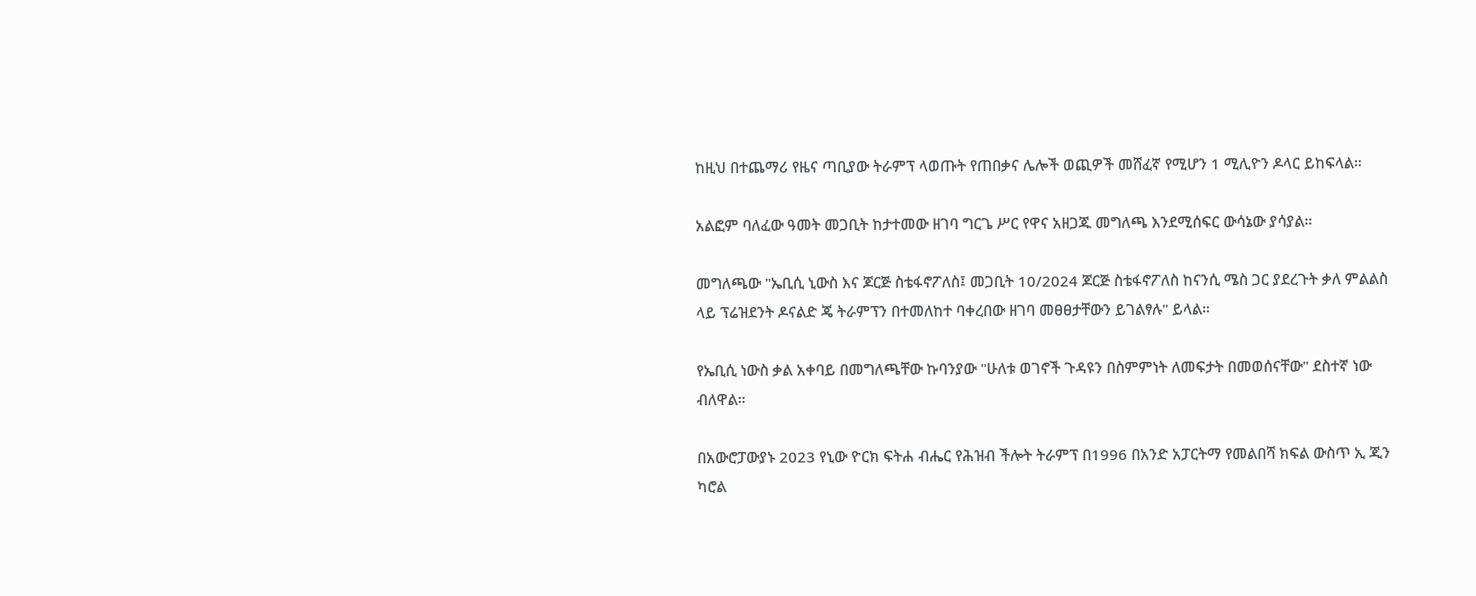ከዚህ በተጨማሪ የዜና ጣቢያው ትራምፕ ላወጡት የጠበቃና ሌሎች ወጪዎች መሸፈኛ የሚሆን 1 ሚሊዮን ዶላር ይከፍላል።

አልፎም ባለፈው ዓመት መጋቢት ከታተመው ዘገባ ግርጌ ሥር የዋና አዘጋጁ መግለጫ እንደሚሰፍር ውሳኔው ያሳያል።

መግለጫው "ኤቢሲ ኒውስ እና ጆርጅ ስቴፋኖፖለስ፤ መጋቢት 10/2024 ጆርጅ ስቴፋኖፖለስ ከናንሲ ሜስ ጋር ያደረጉት ቃለ ምልልስ ላይ ፕሬዝደንት ዶናልድ ጄ ትራምፕን በተመለከተ ባቀረበው ዘገባ መፀፀታቸውን ይገልፃሉ" ይላል።

የኤቢሲ ነውስ ቃል አቀባይ በመግለጫቸው ኩባንያው "ሁለቱ ወገኖች ጉዳዩን በስምምነት ለመፍታት በመወሰናቸው" ደስተኛ ነው ብለዋል።

በአውሮፓውያኑ 2023 የኒው ዮርክ ፍትሐ ብሔር የሕዝብ ችሎት ትራምፕ በ1996 በአንድ አፓርትማ የመልበሻ ክፍል ውስጥ ኢ ጂን ካሮል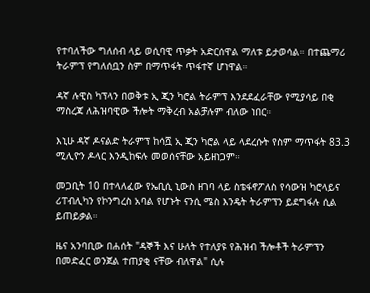የተባለችው ግለሰብ ላይ ወሲባዊ ጥቃት አድርሰዋል ማለቱ ይታወሳል። በተጨማሪ ትራምፕ የግለሰቧን ስም በማጥፋት ጥፋተኛ ሆነዋል።

ዳኛ ሉዊስ ካፕላን በወቅቱ ኢ ጂን ካሮል ትራምፕ እንደደፈራቸው የሚያሳይ በቂ ማስረጃ ለሕዝባዊው ችሎት ማቅረብ አልቻሉም ብለው ነበር።

እኒሁ ዳኛ ዶናልድ ትራምፕ ከሳሿ ኢ ጂን ካሮል ላይ ላደረሱት የስም ማጥፋት 83.3 ሚሊዮን ዶላር እንዲከፍሉ መወሰናቸው አይዘነጋም።

መጋቢት 10 በተላለፈው የኤቢሲ ኒውስ ዘገባ ላይ ስቴፋኖፖለስ የሳውዝ ካሮላይና ሪፐብሊካን የኮንግረስ አባል የሆኑት ናንሲ ሜስ እንዴት ትራምፕን ይደግፋሉ ሲል ይጠይቃል።

ዜና አንባቢው በሐሰት "ዳኞች እና ሁለት የተለያዩ የሕዝብ ችሎቶች ትራምፕን በመድፈር ወንጀል ተጠያቂ ናቸው ብለዋል" ሲሉ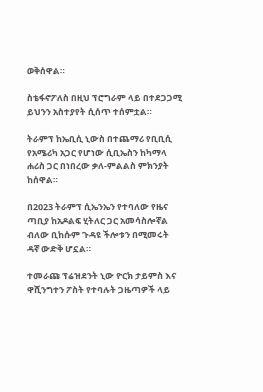ወቅሰዋል።

ስቴፋኖፖለስ በዚህ ፕሮግራም ላይ በተደጋጋሚ ይህንን አስተያየት ሲሰጥ ተሰምቷል።

ትራምፕ ከኤቢሲ ኒውስ በተጨማሪ የቢቢሲ የአሜሪካ አጋር የሆነው ሲቢኤስን ከካማላ ሐሪስ ጋር በነበረው ቃለ-ምልልስ ምክንያት ከሰዋል።

በ2023 ትራምፕ ሲኤንኤን የተባለው የዜና ጣቢያ ከአዶልፍ ሂትለር ጋር አመሳስሎኛል ብለው ቢከሱም ጉዳዩ ችሎቱን በሚመሩት ዳኛ ውድቅ ሆኗል።

ተመራጩ ፕሬዝደንት ኒው ዮርክ ታይምስ እና ዋሺንግተን ፖስት የተባሉት ጋዜጣዎች ላይ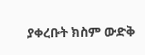ያቀረቡት ክስም ውድቅ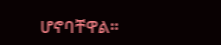ሆኖባቸዋል።